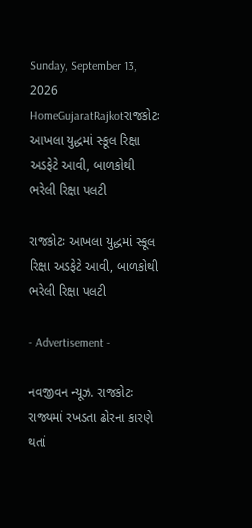Sunday, September 13, 2026
HomeGujaratRajkotરાજકોટઃ આખલા યુદ્ધમાં સ્કૂલ રિક્ષા અડફેટે આવી, બાળકોથી ભરેલી રિક્ષા પલટી

રાજકોટઃ આખલા યુદ્ધમાં સ્કૂલ રિક્ષા અડફેટે આવી, બાળકોથી ભરેલી રિક્ષા પલટી

- Advertisement -

નવજીવન ન્યૂઝ. રાજકોટઃ રાજ્યમાં રખડતા ઢોરના કારણે થતાં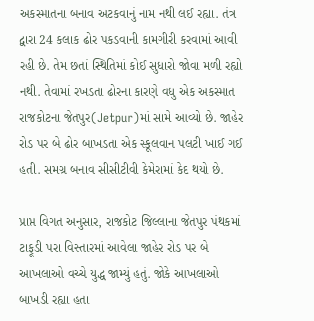અકસ્માતના બનાવ અટકવાનું નામ નથી લઈ રહ્યા. તંત્ર દ્વારા 24 કલાક ઢોર પકડવાની કામગીરી કરવામાં આવી રહી છે. તેમ છતાં સ્થિતિમાં કોઈ સુધારો જોવા મળી રહ્યો નથી. તેવામાં રખડતા ઢોરના કારણે વધુ એક અકસ્માત રાજકોટના જેતપુર(Jetpur)માં સામે આવ્યો છે. જાહેર રોડ પર બે ઢોર બાખડતા એક સ્કૂલવાન પલટી ખાઈ ગઈ હતી. સમગ્ર બનાવ સીસીટીવી કેમેરામાં કેદ થયો છે.

પ્રાપ્ત વિગત અનુસાર, રાજકોટ જિલ્લાના જેતપુર પંથકમાં ટાફૂડી પરા વિસ્તારમાં આવેલા જાહેર રોડ પર બે આખલાઓ વચ્ચે યુદ્ધ જામ્યું હતું. જોકે આખલાઓ બાખડી રહ્યા હતા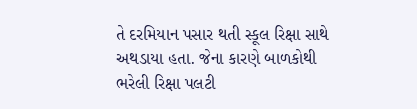તે દરમિયાન પસાર થતી સ્કૂલ રિક્ષા સાથે અથડાયા હતા. જેના કારણે બાળકોથી ભરેલી રિક્ષા પલટી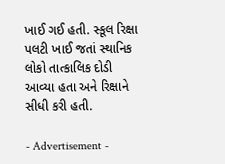ખાઈ ગઈ હતી. સ્કૂલ રિક્ષા પલટી ખાઈ જતાં સ્થાનિક લોકો તાત્કાલિક દોડી આવ્યા હતા અને રિક્ષાને સીધી કરી હતી.

- Advertisement -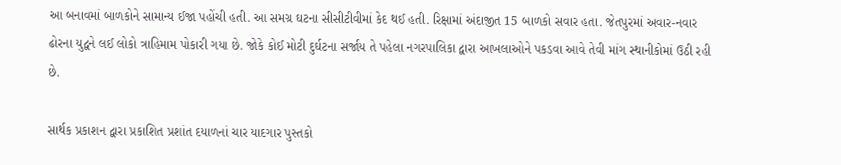આ બનાવમાં બાળકોને સામાન્ય ઈજા પહોંચી હતી. આ સમગ્ર ઘટના સીસીટીવીમાં કેદ થઈ હતી. રિક્ષામાં અંદાજીત 15 બાળકો સવાર હતા. જેતપુરમાં અવાર-નવાર ઢોરના યુદ્વને લઈ લોકો ત્રાહિમામ પોકારી ગયા છે. જોકે કોઈ મોટી દુર્ઘટના સર્જાય તે પહેલા નગરપાલિકા દ્વારા આખલાઓને પકડવા આવે તેવી માંગ સ્થાનીકોમાં ઉઠી રહી છે.

સાર્થક પ્રકાશન દ્વારા પ્રકાશિત પ્રશાંત દયાળનાં ચાર યાદગાર પુસ્તકો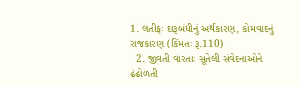1. લતીફઃ દારૂબંધીનું અર્થકારણ, કોમવાદનું રાજકારણ (કિંમતઃ રૂ.110)
  2. જીવતી વારતાઃ સૂતેલી સંવેદનાઓને ઢંઢોળતી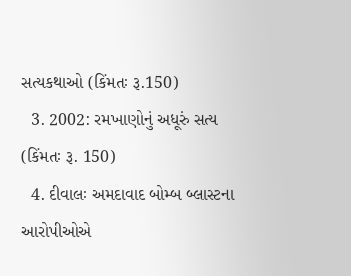સત્યકથાઓ (કિંમતઃ રૂ.150)
  3. 2002: રમખાણોનું અધૂરું સત્ય (કિંમતઃ રૂ. 150)
  4. દીવાલઃ અમદાવાદ બોમ્બ બ્લાસ્ટના આરોપીઓએ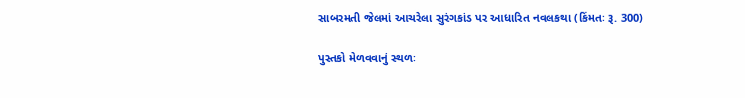સાબરમતી જેલમાં આચરેલા સુરંગકાંડ પર આધારિત નવલકથા (કિંમતઃ રૂ. 300)

પુસ્તકો મેળવવાનું સ્થળઃ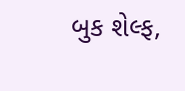બુક શેલ્ફ,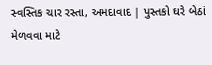સ્વસ્તિક ચાર રસ્તા, અમદાવાદ | પુસ્તકો ઘરે બેઠાં મેળવવા માટે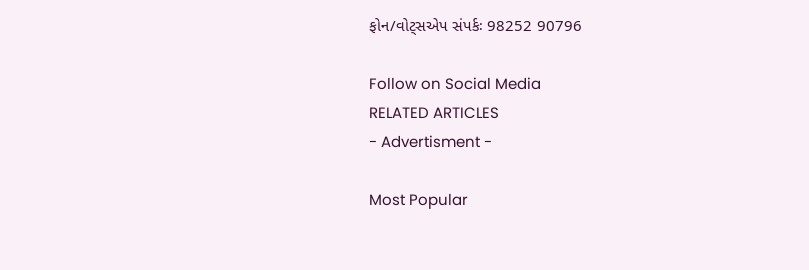ફોન/વોટ્સએપ સંપર્કઃ 98252 90796

Follow on Social Media
RELATED ARTICLES
- Advertisment -

Most Popular